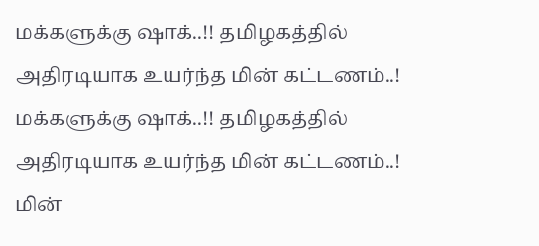மக்களுக்கு ஷாக்..!! தமிழகத்தில் அதிரடியாக உயர்ந்த மின் கட்டணம்..!
மக்களுக்கு ஷாக்..!! தமிழகத்தில் அதிரடியாக உயர்ந்த மின் கட்டணம்..!
மின்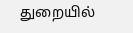துறையில்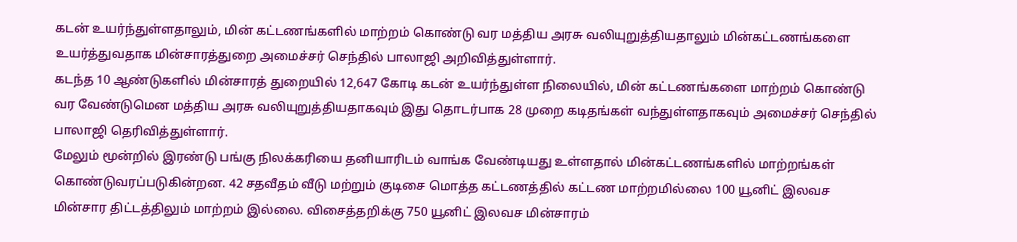கடன் உயர்ந்துள்ளதாலும், மின் கட்டணங்களில் மாற்றம் கொண்டு வர மத்திய அரசு வலியுறுத்தியதாலும் மின்கட்டணங்களை உயர்த்துவதாக மின்சாரத்துறை அமைச்சர் செந்தில் பாலாஜி அறிவித்துள்ளார்.
கடந்த 10 ஆண்டுகளில் மின்சாரத் துறையில் 12,647 கோடி கடன் உயர்ந்துள்ள நிலையில், மின் கட்டணங்களை மாற்றம் கொண்டு வர வேண்டுமென மத்திய அரசு வலியுறுத்தியதாகவும் இது தொடர்பாக 28 முறை கடிதங்கள் வந்துள்ளதாகவும் அமைச்சர் செந்தில் பாலாஜி தெரிவித்துள்ளார்.
மேலும் மூன்றில் இரண்டு பங்கு நிலக்கரியை தனியாரிடம் வாங்க வேண்டியது உள்ளதால் மின்கட்டணங்களில் மாற்றங்கள் கொண்டுவரப்படுகின்றன. 42 சதவீதம் வீடு மற்றும் குடிசை மொத்த கட்டணத்தில் கட்டண மாற்றமில்லை 100 யூனிட் இலவச மின்சார திட்டத்திலும் மாற்றம் இல்லை. விசைத்தறிக்கு 750 யூனிட் இலவச மின்சாரம்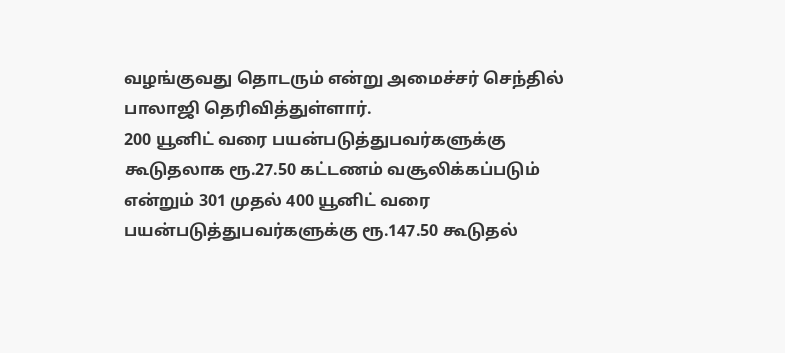வழங்குவது தொடரும் என்று அமைச்சர் செந்தில் பாலாஜி தெரிவித்துள்ளார்.
200 யூனிட் வரை பயன்படுத்துபவர்களுக்கு கூடுதலாக ரூ.27.50 கட்டணம் வசூலிக்கப்படும் என்றும் 301 முதல் 400 யூனிட் வரை பயன்படுத்துபவர்களுக்கு ரூ.147.50 கூடுதல்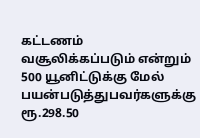கட்டணம் வசூலிக்கப்படும் என்றும் 500 யூனிட்டுக்கு மேல் பயன்படுத்துபவர்களுக்கு ரூ.298.50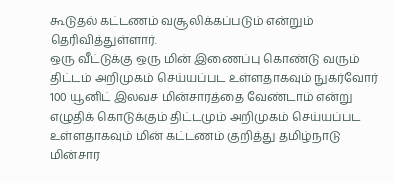கூடுதல் கட்டணம் வசூலிக்கப்படும் என்றும் தெரிவித்துள்ளார்.
ஒரு வீட்டுக்கு ஒரு மின் இணைப்பு கொண்டு வரும் திட்டம் அறிமுகம் செய்யப்பட உள்ளதாகவும் நுகர்வோர் 100 யூனிட் இலவச மின்சாரத்தை வேண்டாம் என்று எழுதிக் கொடுக்கும் திட்டமும் அறிமுகம் செய்யப்பட உள்ளதாகவும் மின் கட்டணம் குறித்து தமிழ்நாடு மின்சார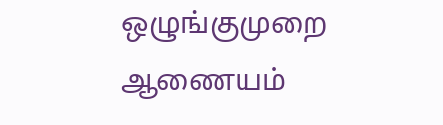ஒழுங்குமுறை ஆணையம்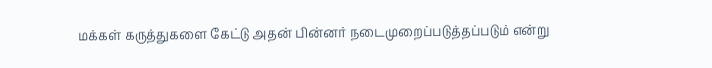மக்கள் கருத்துகளை கேட்டு அதன் பின்னர் நடைமுறைப்படுத்தப்படும் என்று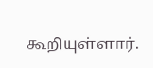கூறியுள்ளார்.